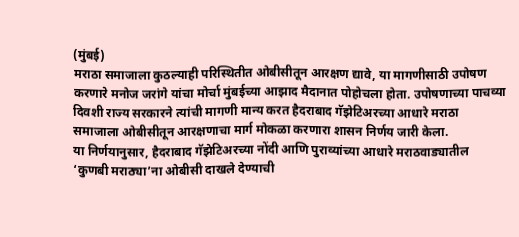(मुंबई)
मराठा समाजाला कुठल्याही परिस्थितीत ओबीसीतून आरक्षण द्यावे, या मागणीसाठी उपोषण करणारे मनोज जरांगे यांचा मोर्चा मुंबईच्या आझाद मैदानात पोहोचला होता. उपोषणाच्या पाचव्या दिवशी राज्य सरकारने त्यांची मागणी मान्य करत हैदराबाद गॅझेटिअरच्या आधारे मराठा समाजाला ओबीसीतून आरक्षणाचा मार्ग मोकळा करणारा शासन निर्णय जारी केला.
या निर्णयानुसार, हैदराबाद गॅझेटिअरच्या नोंदी आणि पुराव्यांच्या आधारे मराठवाड्यातील ‘कुणबी मराठ्या’ना ओबीसी दाखले देण्याची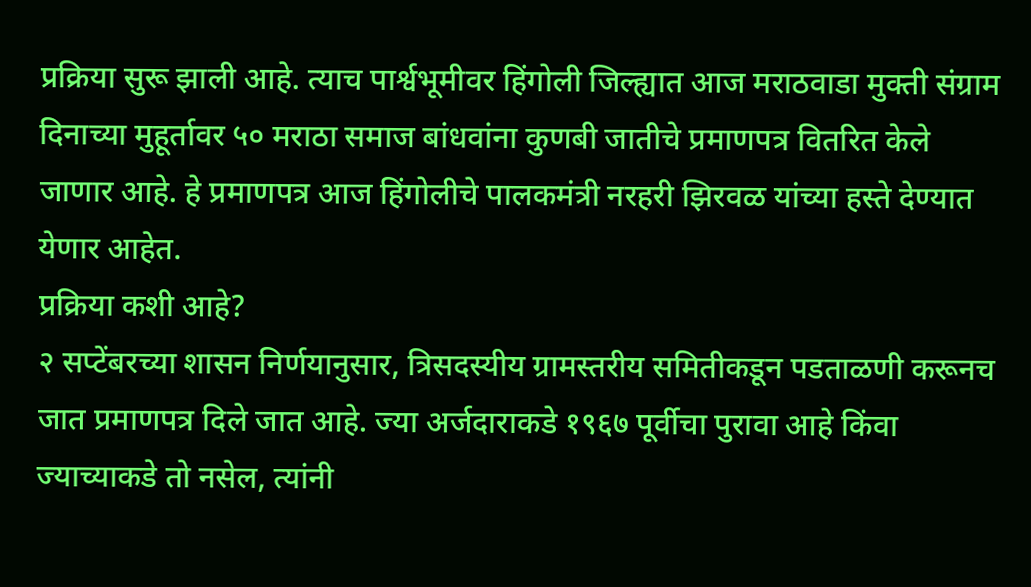प्रक्रिया सुरू झाली आहे. त्याच पार्श्वभूमीवर हिंगोली जिल्ह्यात आज मराठवाडा मुक्ती संग्राम दिनाच्या मुहूर्तावर ५० मराठा समाज बांधवांना कुणबी जातीचे प्रमाणपत्र वितरित केले जाणार आहे. हे प्रमाणपत्र आज हिंगोलीचे पालकमंत्री नरहरी झिरवळ यांच्या हस्ते देण्यात येणार आहेत.
प्रक्रिया कशी आहे?
२ सप्टेंबरच्या शासन निर्णयानुसार, त्रिसदस्यीय ग्रामस्तरीय समितीकडून पडताळणी करूनच जात प्रमाणपत्र दिले जात आहे. ज्या अर्जदाराकडे १९६७ पूर्वीचा पुरावा आहे किंवा ज्याच्याकडे तो नसेल, त्यांनी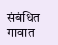संबंधित गावात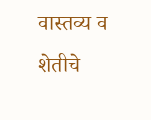वास्तव्य व शेतीचे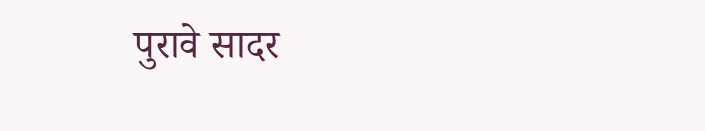पुरावे सादर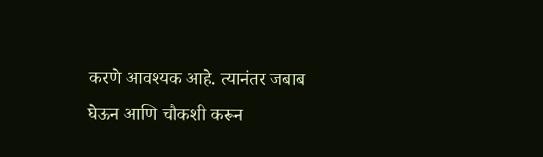करणे आवश्यक आहे. त्यानंतर जबाब घेऊन आणि चौकशी करून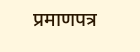प्रमाणपत्र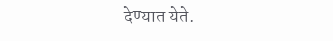देण्यात येते.